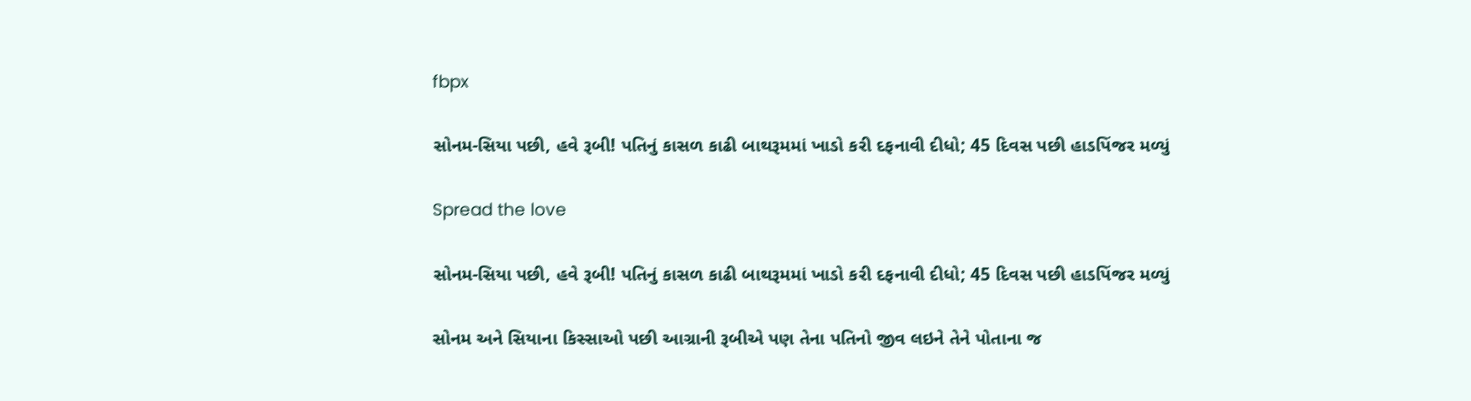fbpx

સોનમ-સિયા પછી, હવે રૂબી! પતિનું કાસળ કાઢી બાથરૂમમાં ખાડો કરી દફનાવી દીધો; 45 દિવસ પછી હાડપિંજર મળ્યું

Spread the love

સોનમ-સિયા પછી, હવે રૂબી! પતિનું કાસળ કાઢી બાથરૂમમાં ખાડો કરી દફનાવી દીધો; 45 દિવસ પછી હાડપિંજર મળ્યું

સોનમ અને સિયાના કિસ્સાઓ પછી આગ્રાની રૂબીએ પણ તેના પતિનો જીવ લઇને તેને પોતાના જ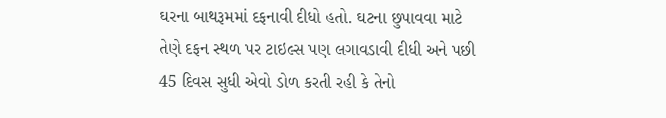ઘરના બાથરૂમમાં દફનાવી દીધો હતો. ઘટના છુપાવવા માટે તેણે દફન સ્થળ પર ટાઇલ્સ પણ લગાવડાવી દીધી અને પછી 45 દિવસ સુધી એવો ડોળ કરતી રહી કે તેનો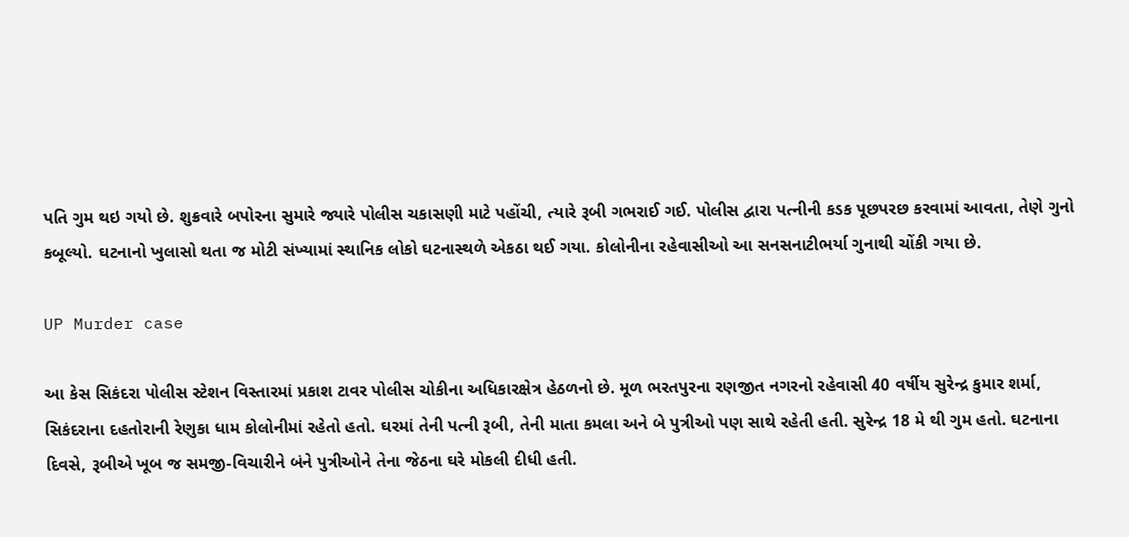પતિ ગુમ થઇ ગયો છે. શુક્રવારે બપોરના સુમારે જ્યારે પોલીસ ચકાસણી માટે પહોંચી, ત્યારે રૂબી ગભરાઈ ગઈ. પોલીસ દ્વારા પત્નીની કડક પૂછપરછ કરવામાં આવતા, તેણે ગુનો કબૂલ્યો. ઘટનાનો ખુલાસો થતા જ મોટી સંખ્યામાં સ્થાનિક લોકો ઘટનાસ્થળે એકઠા થઈ ગયા. કોલોનીના રહેવાસીઓ આ સનસનાટીભર્યા ગુનાથી ચોંકી ગયા છે.

UP Murder case

આ કેસ સિકંદરા પોલીસ સ્ટેશન વિસ્તારમાં પ્રકાશ ટાવર પોલીસ ચોકીના અધિકારક્ષેત્ર હેઠળનો છે. મૂળ ભરતપુરના રણજીત નગરનો રહેવાસી 40 વર્ષીય સુરેન્દ્ર કુમાર શર્મા, સિકંદરાના દહતોરાની રેણુકા ધામ કોલોનીમાં રહેતો હતો. ઘરમાં તેની પત્ની રૂબી, તેની માતા કમલા અને બે પુત્રીઓ પણ સાથે રહેતી હતી. સુરેન્દ્ર 18 મે થી ગુમ હતો. ઘટનાના દિવસે, રૂબીએ ખૂબ જ સમજી-વિચારીને બંને પુત્રીઓને તેના જેઠના ઘરે મોકલી દીધી હતી.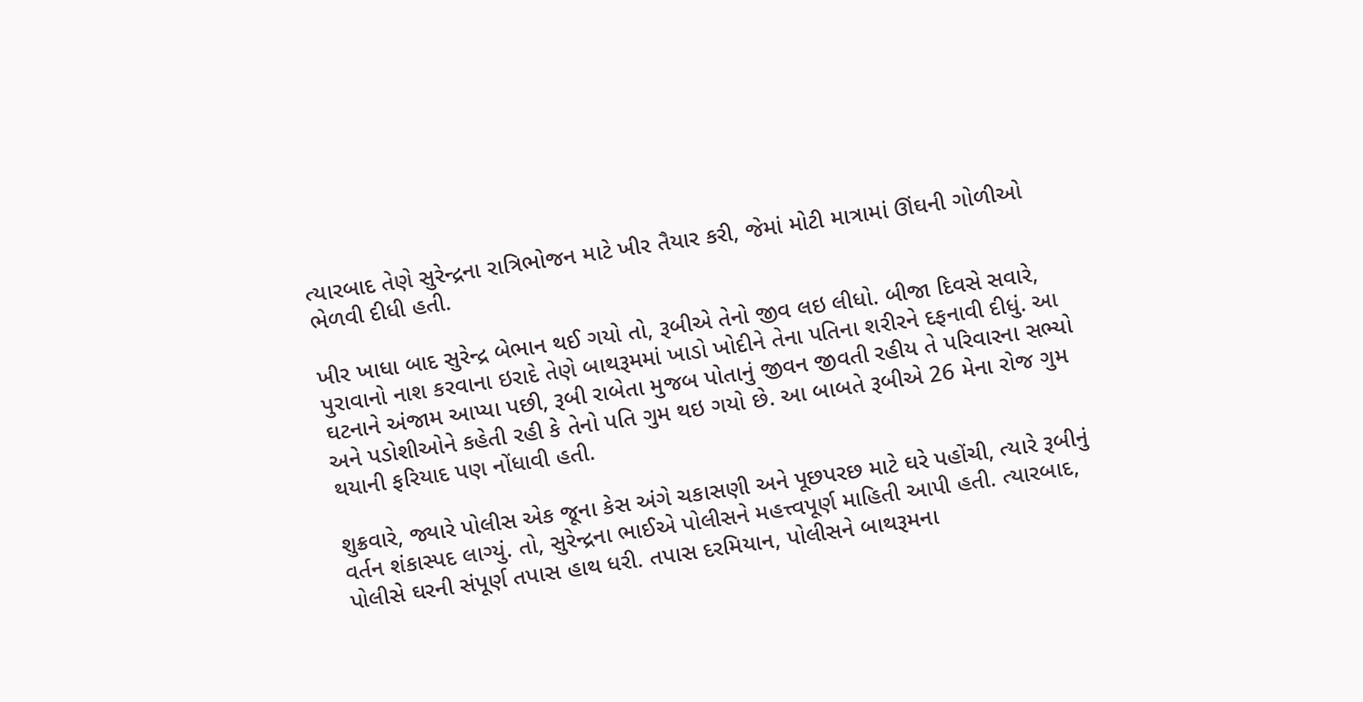ત્યારબાદ તેણે સુરેન્દ્રના રાત્રિભોજન માટે ખીર તૈયાર કરી, જેમાં મોટી માત્રામાં ઊંઘની ગોળીઓ ભેળવી દીધી હતી.

ખીર ખાધા બાદ સુરેન્દ્ર બેભાન થઈ ગયો તો, રૂબીએ તેનો જીવ લઇ લીધો. બીજા દિવસે સવારે, પુરાવાનો નાશ કરવાના ઇરાદે તેણે બાથરૂમમાં ખાડો ખોદીને તેના પતિના શરીરને દફનાવી દીધું. આ ઘટનાને અંજામ આપ્યા પછી, રૂબી રાબેતા મુજબ પોતાનું જીવન જીવતી રહીય તે પરિવારના સભ્યો અને પડોશીઓને કહેતી રહી કે તેનો પતિ ગુમ થઇ ગયો છે. આ બાબતે રૂબીએ 26 મેના રોજ ગુમ થયાની ફરિયાદ પણ નોંધાવી હતી.

શુક્રવારે, જ્યારે પોલીસ એક જૂના કેસ અંગે ચકાસણી અને પૂછપરછ માટે ઘરે પહોંચી, ત્યારે રૂબીનું વર્તન શંકાસ્પદ લાગ્યું. તો, સુરેન્દ્રના ભાઈએ પોલીસને મહત્ત્વપૂર્ણ માહિતી આપી હતી. ત્યારબાદ, પોલીસે ઘરની સંપૂર્ણ તપાસ હાથ ધરી. તપાસ દરમિયાન, પોલીસને બાથરૂમના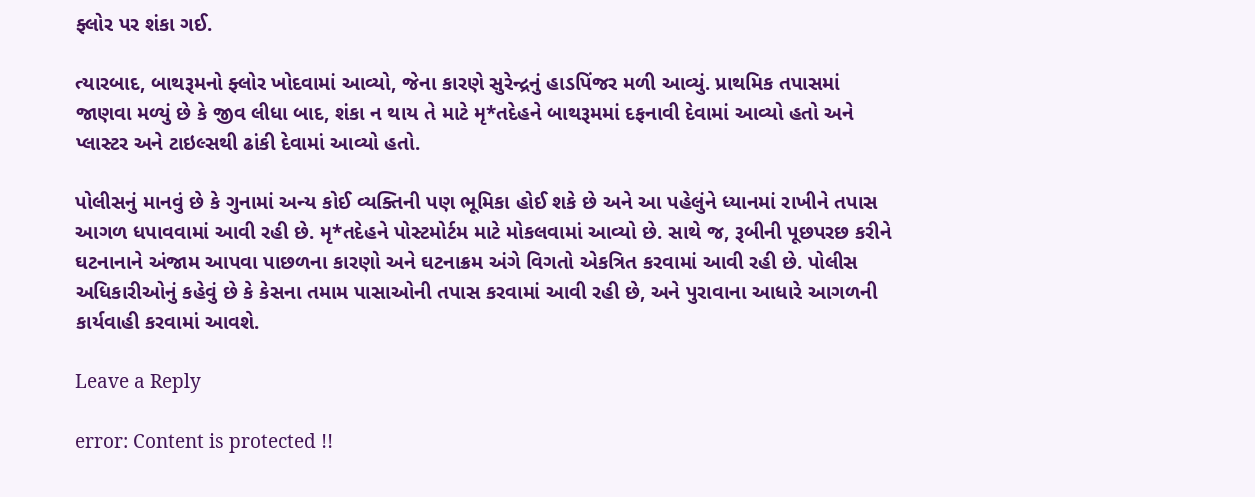ફ્લોર પર શંકા ગઈ.

ત્યારબાદ, બાથરૂમનો ફ્લોર ખોદવામાં આવ્યો, જેના કારણે સુરેન્દ્રનું હાડપિંજર મળી આવ્યું. પ્રાથમિક તપાસમાં જાણવા મળ્યું છે કે જીવ લીધા બાદ, શંકા ન થાય તે માટે મૃ*તદેહને બાથરૂમમાં દફનાવી દેવામાં આવ્યો હતો અને પ્લાસ્ટર અને ટાઇલ્સથી ઢાંકી દેવામાં આવ્યો હતો.

પોલીસનું માનવું છે કે ગુનામાં અન્ય કોઈ વ્યક્તિની પણ ભૂમિકા હોઈ શકે છે અને આ પહેલુંને ધ્યાનમાં રાખીને તપાસ આગળ ધપાવવામાં આવી રહી છે. મૃ*તદેહને પોસ્ટમોર્ટમ માટે મોકલવામાં આવ્યો છે. સાથે જ, રૂબીની પૂછપરછ કરીને ઘટનાનાને અંજામ આપવા પાછળના કારણો અને ઘટનાક્રમ અંગે વિગતો એકત્રિત કરવામાં આવી રહી છે. પોલીસ અધિકારીઓનું કહેવું છે કે કેસના તમામ પાસાઓની તપાસ કરવામાં આવી રહી છે, અને પુરાવાના આધારે આગળની કાર્યવાહી કરવામાં આવશે.

Leave a Reply

error: Content is protected !!